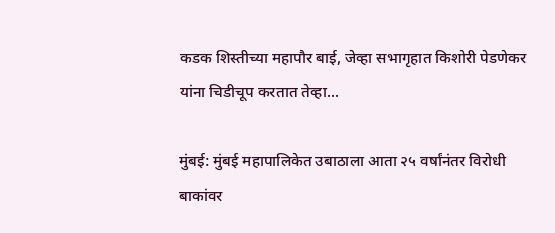कडक शिस्तीच्या महापौर बाई, जेव्हा सभागृहात किशोरी पेडणेकर यांना चिडीचूप करतात तेव्हा...

मुंबई: मुंबई महापालिकेत उबाठाला आता २५ वर्षांनंतर विरोधी बाकांवर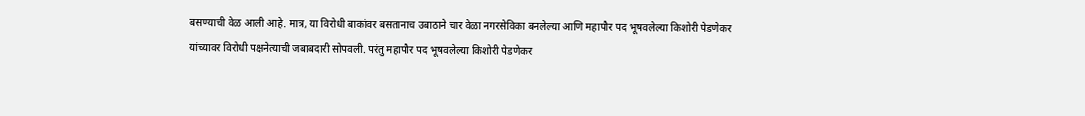बसण्याची वेळ आली आहे. मात्र, या विरोधी बाकांवर बसतानाच उबाठाने चार वेळा नगरसेविका बनलेल्या आणि महापौर पद भूषवलेल्या किशोरी पेडणेकर यांच्यावर विरोधी पक्षनेत्याची जबाबदारी सोपवली. परंतु महापौर पद भूषवलेल्या किशोरी पेडणेकर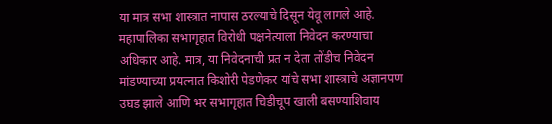या मात्र सभा शास्त्रात नापास ठरल्याचे दिसून येवू लागले आहे. महापालिका सभागृहात विरोधी पक्षनेत्याला निवेदन करण्याचा अधिकार आहे. मात्र, या निवेदनाची प्रत न देता तोंडीच निवेदन मांडण्याच्या प्रयत्नात किशोरी पेडणेकर यांचे सभा शास्त्राचे अज्ञानपण उघड झाले आणि भर सभागृहात चिडीचूप खाली बसण्याशिवाय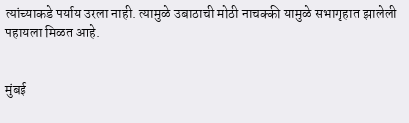त्यांच्याकडे पर्याय उरला नाही. त्यामुळे उबाठाची मोठी नाचक्की यामुळे सभागृहात झालेली पहायला मिळत आहे.


मुंबई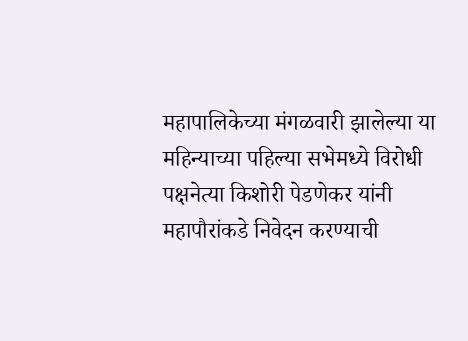महापालिकेच्या मंगळवारी झालेल्या या महिन्याच्या पहिल्या सभेमध्ये विरोधी पक्षनेत्या किशोरी पेडणेकर यांनी महापौरांकडे निवेदन करण्याची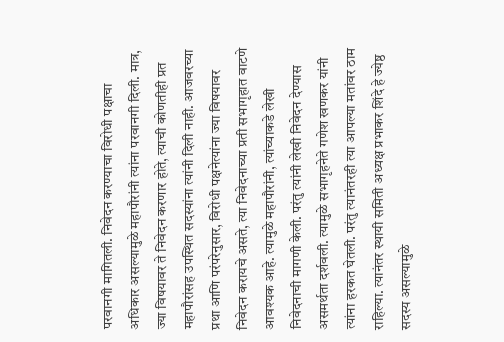परवानगी मागितली. निवेदन करण्याचा विरोधी पक्षाचा अधिकार असल्यामुळे महापौरांनी त्यांना परवानगी दिली. मात्र, ज्या विषयावर ते निवेदन करणार होते, त्याची कोणतीही प्रत महापौरांसह उपस्थित सदस्यांना त्यांनी दिली नाही. आजवरच्या प्रथा आणि परंपरेनुसार, विरोधी पक्षनेत्यांना ज्या विषयावर निवेदन करायचे असते, त्या निवेदनाच्या प्रती सभागृहात वाटणे आवश्यक आहे. त्यामुळे महापौरांनी, त्यांच्याकडे लेखी निवेदनाची मागणी केली. परंतु त्यांनी लेखी निवेदन देण्यास असमर्थता दर्शवली. त्यामुळे सभागृहनेते गणेश खणकर यांनी त्यांना हरकत घेतली. परंतु त्यानंतरही त्या आपल्या मतांवर ठाम राहिल्या. त्यानंतर स्थायी समिती अध्यक्ष प्रभाकर शिंदे हे ज्येष्ठ सदस्य असल्यामुळे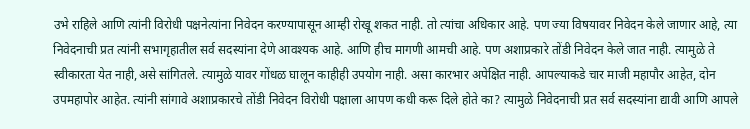उभे राहिले आणि त्यांनी विरोधी पक्षनेत्यांना निवेदन करण्यापासून आम्ही रोखू शकत नाही. तो त्यांचा अधिकार आहे. पण ज्या विषयावर निवेदन केले जाणार आहे, त्या निवेदनाची प्रत त्यांनी सभागृहातील सर्व सदस्यांना देणे आवश्यक आहे. आणि हीच मागणी आमची आहे. पण अशाप्रकारे तोंडी निवेदन केले जात नाही. त्यामुळे ते स्वीकारता येत नाही,असे सांगितले. त्यामुळे यावर गोंधळ घालून काहीही उपयोग नाही. असा कारभार अपेक्षित नाही. आपल्याकडे चार माजी महापौर आहेत, दोन उपमहापोर आहेत. त्यांनी सांगावे अशाप्रकारचे तोंडी निवेदन विरोधी पक्षाला आपण कधी करू दिले होते का? त्यामुळे निवेदनाची प्रत सर्व सदस्यांना द्यावी आणि आपले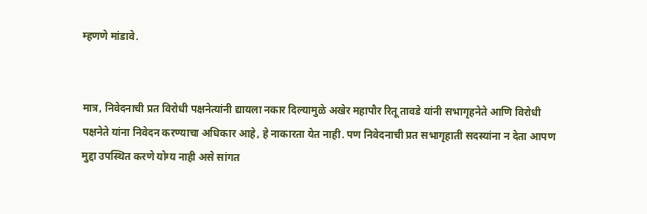म्हणणे मांडावे.


मात्र, निवेदनाची प्रत विरोधी पक्षनेत्यांनी द्यायला नकार दिल्यामुळे अखेर महापौर रितू तावडे यांनी सभागृहनेते आणि विरोधी पक्षनेते यांना निवेदन करण्याचा अधिकार आहे, हे नाकारता येत नाही. पण निवेदनाची प्रत सभागृहाती सदस्यांना न देता आपण मुद्दा उपस्थित करणे योग्य नाही असे सांगत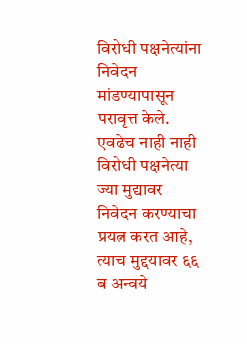विरोधी पक्षनेत्यांना निवेदन मांडण्यापासून परावृत्त केले. एवढेच नाही नाही विरोधी पक्षनेत्या ज्या मुद्यावर निवेदन करण्याचा प्रयत्न करत आहे, त्याच मुद्दयावर ६६ ब अन्वये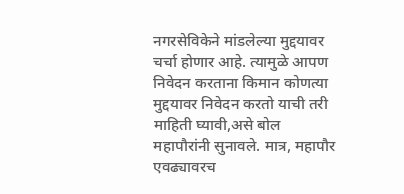नगरसेविकेने मांडलेल्या मुद्दयावर चर्चा होणार आहे. त्यामुळे आपण निवेदन करताना किमान कोणत्या मुद्दयावर निवेदन करतो याची तरी माहिती घ्यावी,असे बोल महापौरांनी सुनावले. मात्र, महापौर एवढ्यावरच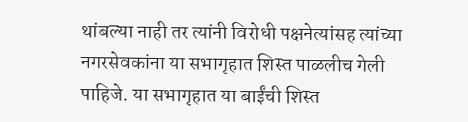थांबल्या नाही तर त्यांनी विरोधी पक्षनेत्यांसह त्यांच्या नगरसेवकांना या सभागृहात शिस्त पाळलीच गेली पाहिजे. या सभागृहात या बाईंची शिस्त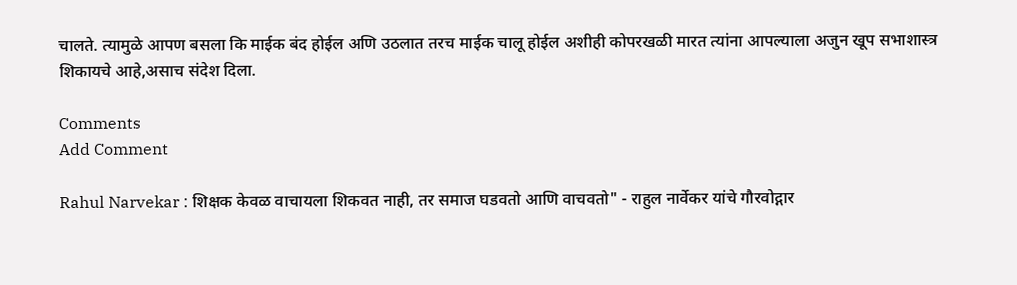चालते. त्यामुळे आपण बसला कि माईक बंद होईल अणि उठलात तरच माईक चालू होईल अशीही कोपरखळी मारत त्यांना आपल्याला अजुन खूप सभाशास्त्र शिकायचे आहे,असाच संदेश दिला.

Comments
Add Comment

Rahul Narvekar : शिक्षक केवळ वाचायला शिकवत नाही, तर समाज घडवतो आणि वाचवतो" - राहुल नार्वेकर यांचे गौरवोद्गार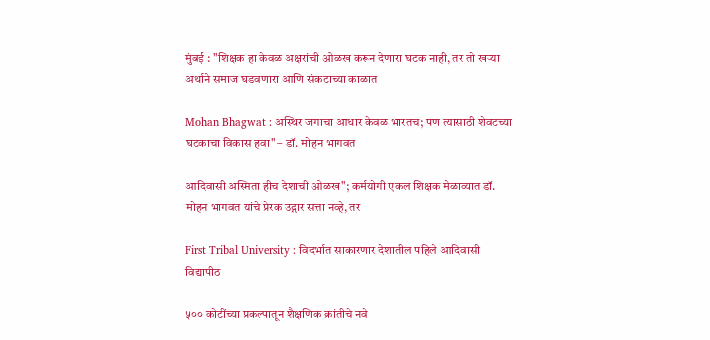मुंबई : "शिक्षक हा केवळ अक्षरांची ओळख करून देणारा घटक नाही, तर तो खऱ्या अर्थाने समाज घडवणारा आणि संकटाच्या काळात

Mohan Bhagwat : अस्थिर जगाचा आधार केवळ भारतच; पण त्यासाठी शेवटच्या घटकाचा विकास हवा" – डॉ. मोहन भागवत

आदिवासी अस्मिता हीच देशाची ओळख"; कर्मयोगी एकल शिक्षक मेळाव्यात डॉ. मोहन भागवत यांचे प्रेरक उद्गार सत्ता नव्हे, तर

First Tribal University : विदर्भात साकारणार देशातील पहिले आदिवासी विद्यापीठ

५०० कोटींच्या प्रकल्पातून शैक्षणिक क्रांतीचे नवे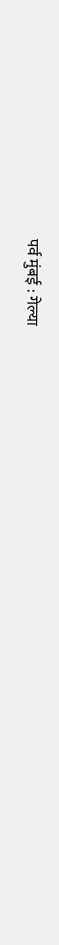पर्व मुंबई : गेल्या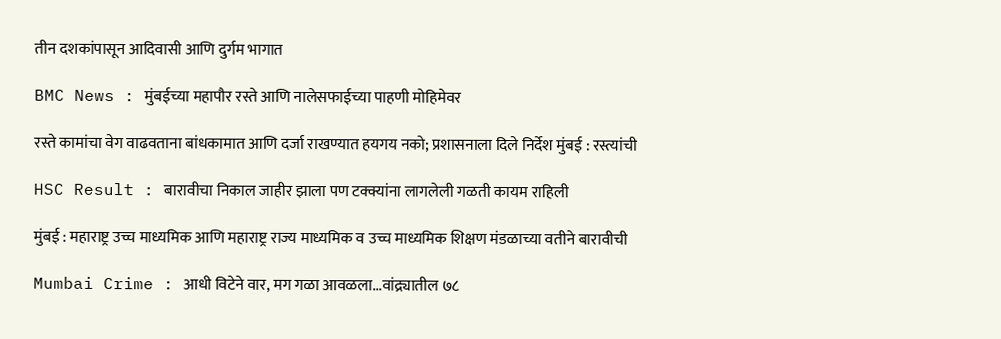तीन दशकांपासून आदिवासी आणि दुर्गम भागात

BMC News : मुंबईच्या महापौर रस्ते आणि नालेसफाईच्या पाहणी मोहिमेवर

रस्ते कामांचा वेग वाढवताना बांधकामात आणि दर्जा राखण्यात हयगय नको; प्रशासनाला दिले निर्देश मुंबई : रस्त्यांची

HSC Result : बारावीचा निकाल जाहीर झाला पण टक्क्यांना लागलेली गळती कायम राहिली

मुंबई : महाराष्ट्र उच्च माध्यमिक आणि महाराष्ट्र राज्य माध्यमिक व उच्च माध्यमिक शिक्षण मंडळाच्या वतीने बारावीची

Mumbai Crime : आधी विटेने वार, मग गळा आवळला...वांद्र्यातील ७८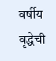वर्षीय वृद्धेची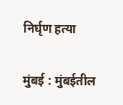निर्घृण हत्या

मुंबई : मुंबईतील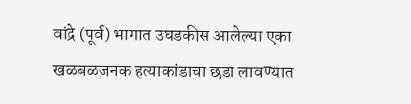वांद्रे (पूर्व) भागात उघडकीस आलेल्या एका खळबळजनक हत्याकांडाचा छडा लावण्यात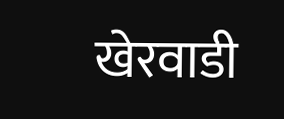खेरवाडी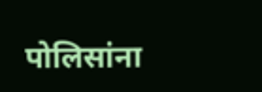पोलिसांना